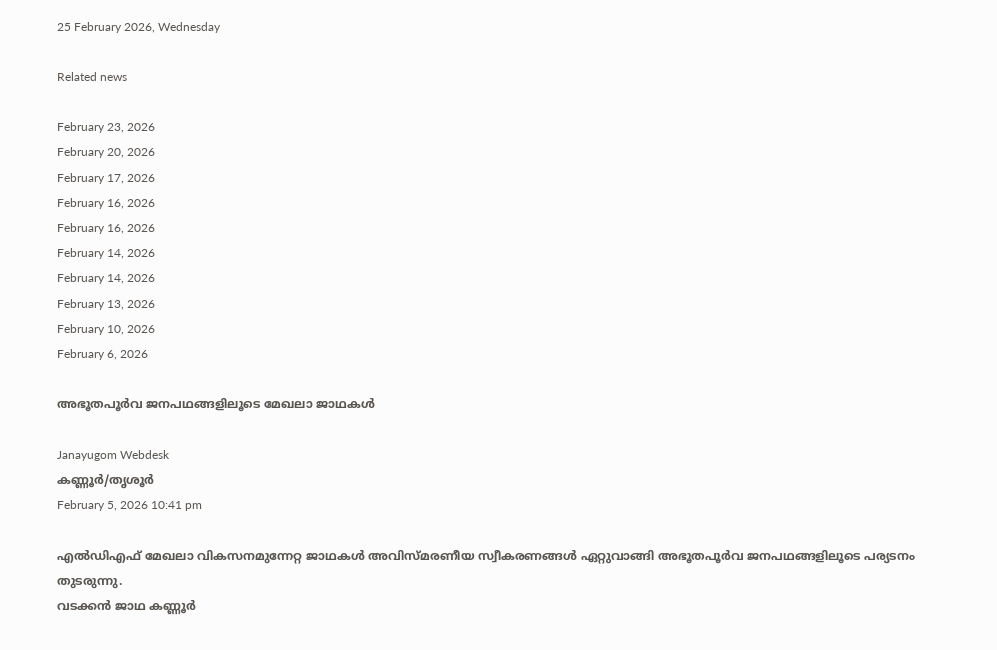25 February 2026, Wednesday

Related news

February 23, 2026
February 20, 2026
February 17, 2026
February 16, 2026
February 16, 2026
February 14, 2026
February 14, 2026
February 13, 2026
February 10, 2026
February 6, 2026

അഭൂതപൂര്‍വ ജനപഥങ്ങളിലൂടെ മേഖലാ ജാഥകള്‍

Janayugom Webdesk
കണ്ണൂര്‍/തൃശൂര്‍
February 5, 2026 10:41 pm

എല്‍ഡിഎഫ് മേഖലാ വികസനമുന്നേറ്റ ജാഥകള്‍ അവിസ്മരണീയ സ്വീകരണങ്ങള്‍ ഏറ്റുവാങ്ങി അഭൂതപൂര്‍വ ജനപഥങ്ങളിലൂടെ പര്യടനം തുടരുന്നു.
വടക്കന്‍ ജാഥ കണ്ണൂര്‍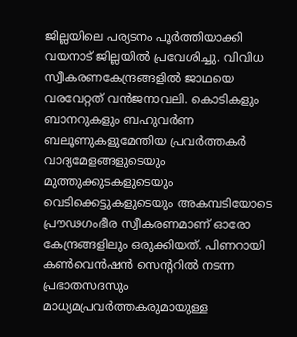ജില്ലയിലെ പര്യടനം പൂര്‍ത്തിയാക്കി വയനാട് ജില്ലയില്‍ പ്രവേശിച്ചു. വിവിധ സ്വീകരണകേന്ദ്രങ്ങളില്‍ ജാഥയെ വരവേറ്റത് വന്‍ജനാവലി. കൊടികളും ബാനറുകളും ബഹുവര്‍ണ ബലൂണുകളുമേന്തിയ പ്രവര്‍ത്തകര്‍ വാദ്യമേളങ്ങളുടെയും മുത്തുക്കുടകളുടെയും വെടിക്കെട്ടുകളുടെയും അകമ്പടിയോടെ പ്രൗഢഗംഭീര സ്വീകരണമാണ് ഓരോ കേന്ദ്രങ്ങളിലും ഒരുക്കിയത്. പിണറായി കണ്‍വെന്‍ഷന്‍ സെന്ററില്‍ നടന്ന പ്രഭാതസദസും മാധ്യമപ്രവര്‍ത്തകരുമായുള്ള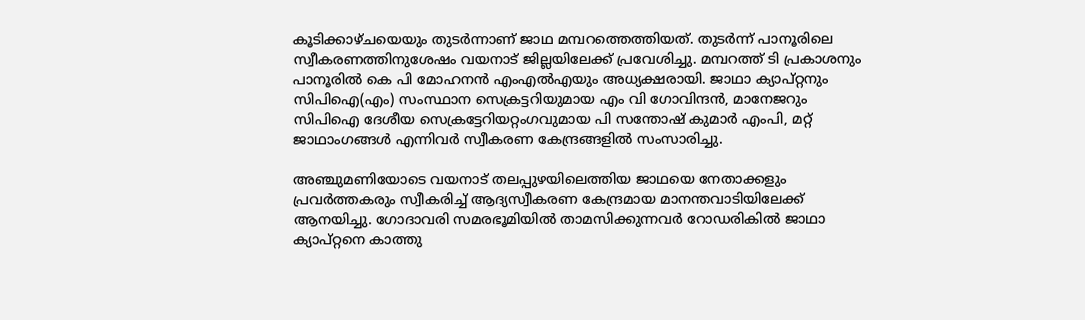കൂടിക്കാഴ്ചയെയും തുടര്‍ന്നാണ് ജാഥ മമ്പറത്തെത്തിയത്. തുടര്‍ന്ന് പാനൂരിലെ സ്വീകരണത്തിനുശേഷം വയനാട് ജില്ലയിലേക്ക് പ്രവേശിച്ചു. മമ്പറത്ത് ടി പ്രകാശനും പാനൂരില്‍ കെ പി മോഹനന്‍ എംഎല്‍എയും അധ്യക്ഷരായി. ജാഥാ ക്യാപ്റ്റനും സിപിഐ(എം) സംസ്ഥാന സെക്രട്ടറിയുമായ എം വി ഗോവിന്ദൻ, മാനേജറും സിപിഐ ദേശീയ സെക്രട്ടേറിയറ്റംഗവുമായ പി സന്തോഷ് കുമാർ എംപി, മറ്റ് ജാഥാംഗങ്ങള്‍ എന്നിവര്‍ സ്വീകരണ കേന്ദ്രങ്ങളില്‍ സംസാരിച്ചു.

അഞ്ചുമണിയോടെ വയനാട് തലപ്പുഴയിലെത്തിയ ജാഥയെ നേതാക്കളും പ്രവര്‍ത്തകരും സ്വീകരിച്ച് ആദ്യസ്വീകരണ കേന്ദ്രമായ മാനന്തവാടിയിലേക്ക് ആനയിച്ചു. ഗോദാവരി സമരഭൂമിയിൽ താമസിക്കുന്നവർ റോഡരികിൽ ജാഥാ ക്യാപ്റ്റനെ കാത്തു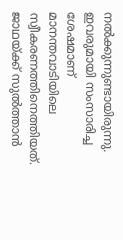നൽക്കുന്നുണ്ടായിരുന്നു. ഇവരുമായി സംസാരിച്ച ശേഷമാണ് മാനന്തവാടിയിലെ സ്വീകരണത്തിനെത്തിയത്. ജാഥയ്ക്ക് സുല്‍ത്താന്‍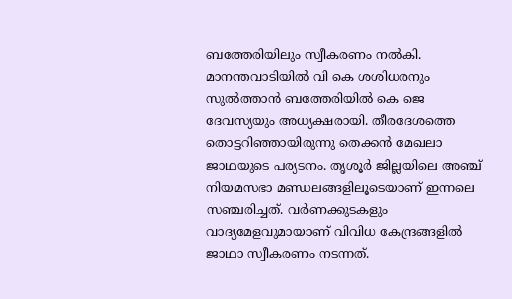ബത്തേരിയിലും സ്വീകരണം നല്‍കി. മാനന്തവാടിയില്‍ വി കെ ശശിധരനും സുല്‍ത്താന്‍ ബത്തേരിയില്‍ കെ ജെ ദേവസ്യയും അധ്യക്ഷരായി. തീരദേശത്തെ തൊട്ടറിഞ്ഞായിരുന്നു തെക്കന്‍ മേഖലാ ജാഥയുടെ പര്യടനം. തൃശൂര്‍ ജില്ലയിലെ അഞ്ച് നിയമസഭാ മണ്ഡലങ്ങളിലൂടെയാണ് ഇന്നലെ സഞ്ചരിച്ചത്. വര്‍ണക്കുടകളും വാദ്യമേളവുമായാണ് വിവിധ കേന്ദ്രങ്ങളില്‍ ജാഥാ സ്വീകരണം നടന്നത്.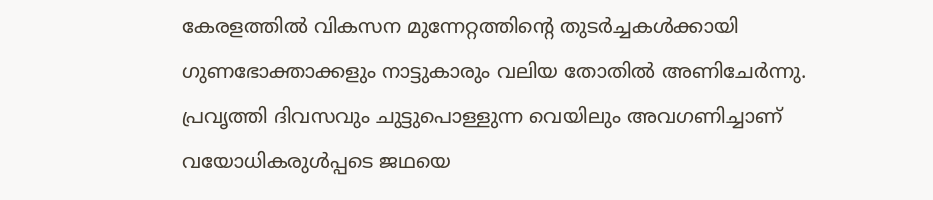കേരളത്തില്‍ വികസന മുന്നേറ്റത്തിന്റെ തുടര്‍ച്ചകള്‍ക്കായി ഗുണഭോക്താക്കളും നാട്ടുകാരും വലിയ തോതില്‍ അണിചേര്‍ന്നു. പ്രവൃത്തി ദിവസവും ചുട്ടുപൊള്ളുന്ന വെയിലും അവഗണിച്ചാണ് വയോധികരുള്‍പ്പടെ ജഥയെ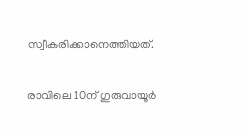സ്വീകരിക്കാനെത്തിയത്.

രാവിലെ 10ന് ഗുരുവായൂര്‍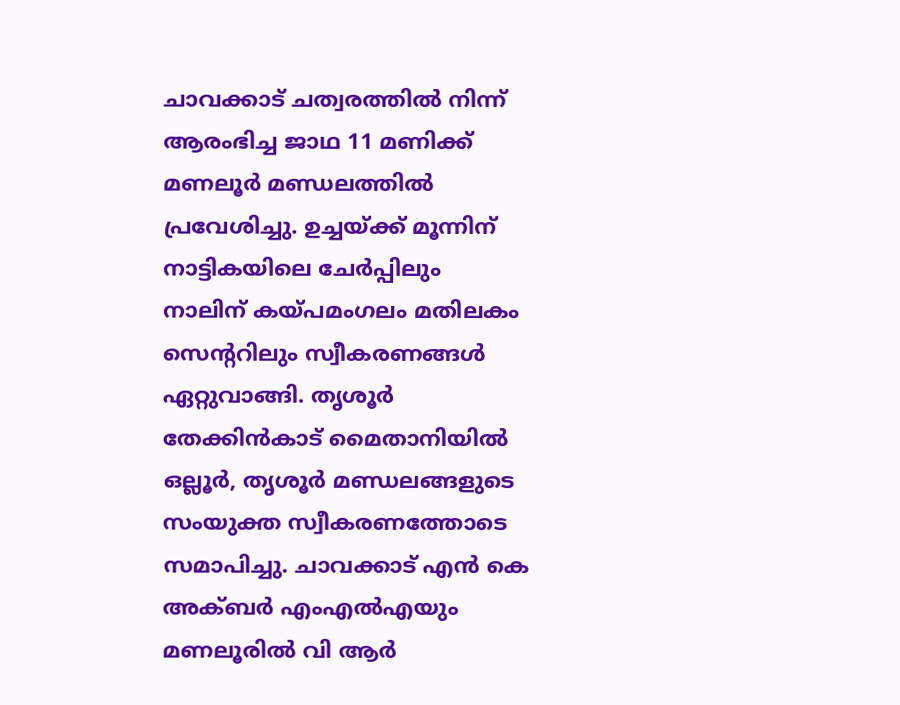ചാവക്കാട് ചത്വരത്തില്‍ നിന്ന് ആരംഭിച്ച ജാഥ 11 മണിക്ക് മണലൂര്‍ മണ്ഡലത്തില്‍ പ്രവേശിച്ചു. ഉച്ചയ്ക്ക് മൂന്നിന് നാട്ടികയിലെ ചേര്‍പ്പിലും നാലിന് കയ്പമംഗലം മതിലകം സെന്ററിലും സ്വീകരണങ്ങള്‍ ഏറ്റുവാങ്ങി. തൃശൂര്‍ തേക്കിന്‍കാട് മൈതാനിയില്‍ ഒല്ലൂര്‍, തൃശൂര്‍ മണ്ഡലങ്ങളുടെ സംയുക്ത സ്വീകരണത്തോടെ സമാപിച്ചു. ചാവക്കാട് എന്‍ കെ അക്ബര്‍ എംഎല്‍എയും മണലൂരില്‍ വി ആർ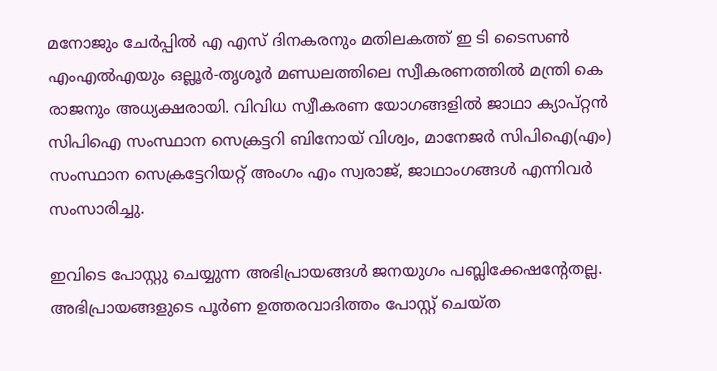മനോജും ചേര്‍പ്പില്‍ എ എസ് ദിനകരനും മതിലകത്ത് ഇ ടി ടൈസണ്‍ എംഎല്‍എയും ഒല്ലൂര്‍-തൃശൂര്‍ മണ്ഡലത്തിലെ സ്വീകരണത്തില്‍ മന്ത്രി കെ രാജനും അധ്യക്ഷരായി. വിവിധ സ്വീകരണ യോഗങ്ങളില്‍ ജാഥാ ക്യാപ്റ്റന്‍ സിപിഐ സംസ്ഥാന സെക്രട്ടറി ബിനോയ് വിശ്വം, മാനേജര്‍ സിപിഐ(എം) സംസ്ഥാന സെക്രട്ടേറിയറ്റ് അംഗം എം സ്വരാജ്, ജാഥാംഗങ്ങള്‍ എന്നിവര്‍ സംസാരിച്ചു.

ഇവിടെ പോസ്റ്റു ചെയ്യുന്ന അഭിപ്രായങ്ങള്‍ ജനയുഗം പബ്ലിക്കേഷന്റേതല്ല. അഭിപ്രായങ്ങളുടെ പൂര്‍ണ ഉത്തരവാദിത്തം പോസ്റ്റ് ചെയ്ത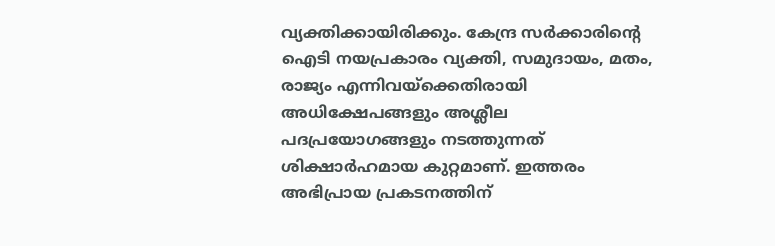വ്യക്തിക്കായിരിക്കും. കേന്ദ്ര സര്‍ക്കാരിന്റെ ഐടി നയപ്രകാരം വ്യക്തി, സമുദായം, മതം, രാജ്യം എന്നിവയ്‌ക്കെതിരായി അധിക്ഷേപങ്ങളും അശ്ലീല പദപ്രയോഗങ്ങളും നടത്തുന്നത് ശിക്ഷാര്‍ഹമായ കുറ്റമാണ്. ഇത്തരം അഭിപ്രായ പ്രകടനത്തിന്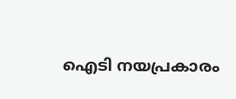ഐടി നയപ്രകാരം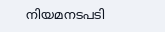നിയമനടപടി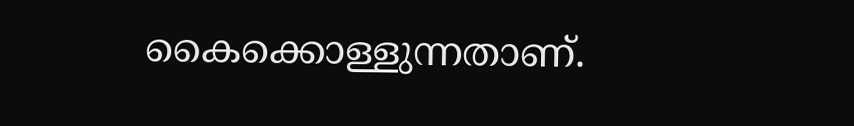കൈക്കൊള്ളുന്നതാണ്.